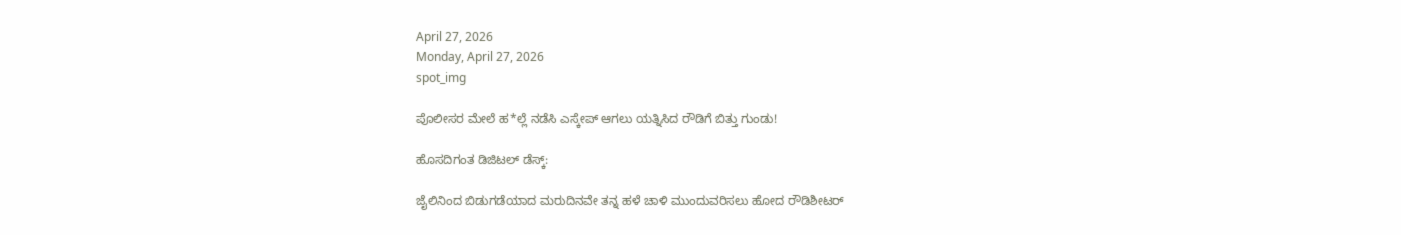April 27, 2026
Monday, April 27, 2026
spot_img

ಪೊಲೀಸರ ಮೇಲೆ ಹ*ಲ್ಲೆ ನಡೆಸಿ ಎಸ್ಕೇಪ್ ಆಗಲು ಯತ್ನಿಸಿದ ರೌಡಿಗೆ ಬಿತ್ತು ಗುಂಡು!

ಹೊಸದಿಗಂತ ಡಿಜಿಟಲ್ ಡೆಸ್ಕ್:

ಜೈಲಿನಿಂದ ಬಿಡುಗಡೆಯಾದ ಮರುದಿನವೇ ತನ್ನ ಹಳೆ ಚಾಳಿ ಮುಂದುವರಿಸಲು ಹೋದ ರೌಡಿಶೀಟರ್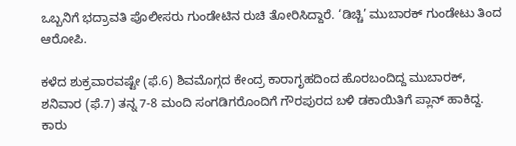ಒಬ್ಬನಿಗೆ ಭದ್ರಾವತಿ ಪೊಲೀಸರು ಗುಂಡೇಟಿನ ರುಚಿ ತೋರಿಸಿದ್ದಾರೆ. ‘ಡಿಚ್ಚಿ’ ಮುಬಾರಕ್ ಗುಂಡೇಟು ತಿಂದ ಆರೋಪಿ.

ಕಳೆದ ಶುಕ್ರವಾರವಷ್ಟೇ (ಫೆ.6) ಶಿವಮೊಗ್ಗದ ಕೇಂದ್ರ ಕಾರಾಗೃಹದಿಂದ ಹೊರಬಂದಿದ್ದ ಮುಬಾರಕ್, ಶನಿವಾರ (ಫೆ.7) ತನ್ನ 7-8 ಮಂದಿ ಸಂಗಡಿಗರೊಂದಿಗೆ ಗೌರಪುರದ ಬಳಿ ಡಕಾಯಿತಿಗೆ ಪ್ಲಾನ್ ಹಾಕಿದ್ದ. ಕಾರು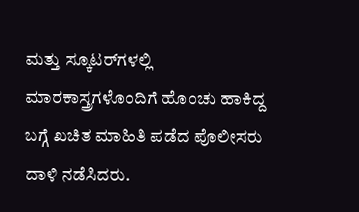ಮತ್ತು ಸ್ಕೂಟರ್‌ಗಳಲ್ಲಿ ಮಾರಕಾಸ್ತ್ರಗಳೊಂದಿಗೆ ಹೊಂಚು ಹಾಕಿದ್ದ ಬಗ್ಗೆ ಖಚಿತ ಮಾಹಿತಿ ಪಡೆದ ಪೊಲೀಸರು ದಾಳಿ ನಡೆಸಿದರು.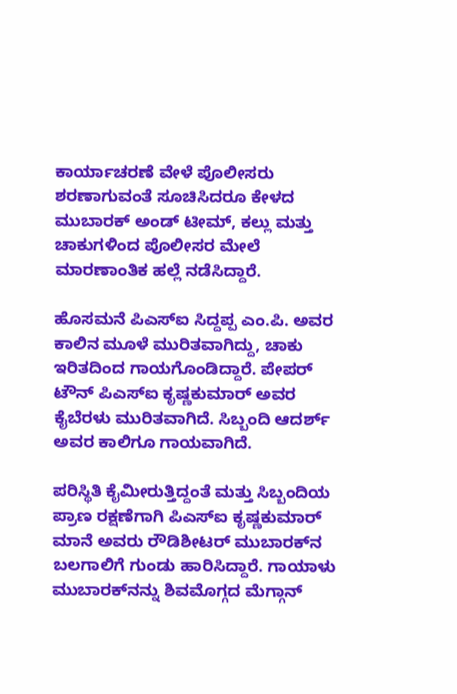ಕಾರ್ಯಾಚರಣೆ ವೇಳೆ ಪೊಲೀಸರು ಶರಣಾಗುವಂತೆ ಸೂಚಿಸಿದರೂ ಕೇಳದ ಮುಬಾರಕ್ ಅಂಡ್ ಟೀಮ್, ಕಲ್ಲು ಮತ್ತು ಚಾಕುಗಳಿಂದ ಪೊಲೀಸರ ಮೇಲೆ ಮಾರಣಾಂತಿಕ ಹಲ್ಲೆ ನಡೆಸಿದ್ದಾರೆ.

ಹೊಸಮನೆ ಪಿಎಸ್ಐ ಸಿದ್ದಪ್ಪ ಎಂ.ಪಿ. ಅವರ ಕಾಲಿನ ಮೂಳೆ ಮುರಿತವಾಗಿದ್ದು, ಚಾಕು ಇರಿತದಿಂದ ಗಾಯಗೊಂಡಿದ್ದಾರೆ. ಪೇಪರ್ ಟೌನ್ ಪಿಎಸ್ಐ ಕೃಷ್ಣಕುಮಾರ್ ಅವರ ಕೈಬೆರಳು ಮುರಿತವಾಗಿದೆ. ಸಿಬ್ಬಂದಿ ಆದರ್ಶ್ ಅವರ ಕಾಲಿಗೂ ಗಾಯವಾಗಿದೆ.

ಪರಿಸ್ಥಿತಿ ಕೈಮೀರುತ್ತಿದ್ದಂತೆ ಮತ್ತು ಸಿಬ್ಬಂದಿಯ ಪ್ರಾಣ ರಕ್ಷಣೆಗಾಗಿ ಪಿಎಸ್ಐ ಕೃಷ್ಣಕುಮಾರ್ ಮಾನೆ ಅವರು ರೌಡಿಶೀಟರ್ ಮುಬಾರಕ್‌ನ ಬಲಗಾಲಿಗೆ ಗುಂಡು ಹಾರಿಸಿದ್ದಾರೆ. ಗಾಯಾಳು ಮುಬಾರಕ್‌ನನ್ನು ಶಿವಮೊಗ್ಗದ ಮೆಗ್ಗಾನ್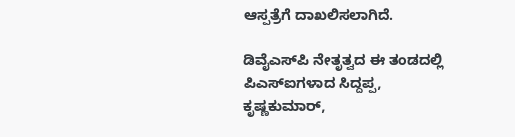ಆಸ್ಪತ್ರೆಗೆ ದಾಖಲಿಸಲಾಗಿದೆ.

ಡಿವೈಎಸ್‌ಪಿ ನೇತೃತ್ವದ ಈ ತಂಡದಲ್ಲಿ ಪಿಎಸ್ಐಗಳಾದ ಸಿದ್ದಪ್ಪ, ಕೃಷ್ಣಕುಮಾರ್,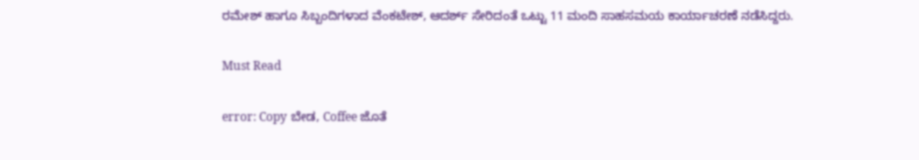ರಮೇಶ್ ಹಾಗೂ ಸಿಬ್ಬಂದಿಗಳಾದ ವೆಂಕಟೇಶ್, ಆದರ್ಶ್ ಸೇರಿದಂತೆ ಒಟ್ಟು 11 ಮಂದಿ ಸಾಹಸಮಯ ಕಾರ್ಯಾಚರಣೆ ನಡೆಸಿದ್ದರು.

Must Read

error: Copy ಬೇಡ, Coffee ಜೊತೆ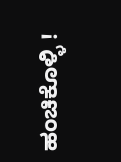ಹಂಚಿಕೊಳ್ಳಿ !